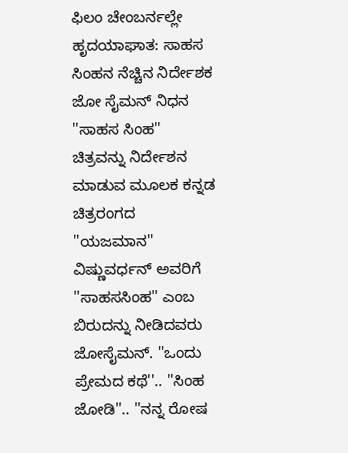ಫಿಲಂ ಚೇಂಬರ್ನಲ್ಲೇ ಹೃದಯಾಘಾತ: ಸಾಹಸ ಸಿಂಹನ ನೆಚ್ಚಿನ ನಿರ್ದೇಶಕ ಜೋ ಸೈಮನ್ ನಿಧನ
''ಸಾಹಸ ಸಿಂಹ'' ಚಿತ್ರವನ್ನು ನಿರ್ದೇಶನ ಮಾಡುವ ಮೂಲಕ ಕನ್ನಡ ಚಿತ್ರರಂಗದ ''ಯಜಮಾನ'' ವಿಷ್ಣುವರ್ಧನ್ ಅವರಿಗೆ ''ಸಾಹಸಸಿಂಹ'' ಎಂಬ ಬಿರುದನ್ನು ನೀಡಿದವರು ಜೋಸೈಮನ್. ''ಒಂದು ಪ್ರೇಮದ ಕಥೆ''.. ''ಸಿಂಹ ಜೋಡಿ''.. ''ನನ್ನ ರೋಷ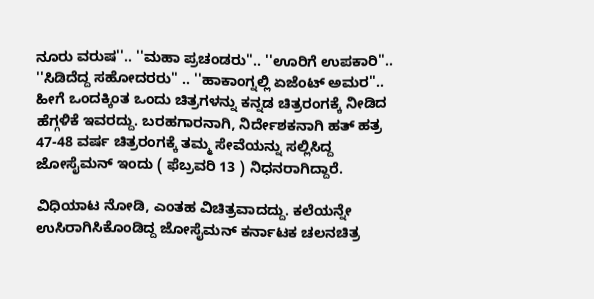ನೂರು ವರುಷ''.. ''ಮಹಾ ಪ್ರಚಂಡರು''.. ''ಊರಿಗೆ ಉಪಕಾರಿ''.. ''ಸಿಡಿದೆದ್ದ ಸಹೋದರರು'' .. ''ಹಾಕಾಂಗ್ನಲ್ಲಿ ಏಜೆಂಟ್ ಅಮರ''..
ಹೀಗೆ ಒಂದಕ್ಕಿಂತ ಒಂದು ಚಿತ್ರಗಳನ್ನು ಕನ್ನಡ ಚಿತ್ರರಂಗಕ್ಕೆ ನೀಡಿದ ಹೆಗ್ಗಳಿಕೆ ಇವರದ್ದು. ಬರಹಗಾರನಾಗಿ, ನಿರ್ದೇಶಕನಾಗಿ ಹತ್ ಹತ್ರ 47-48 ವರ್ಷ ಚಿತ್ರರಂಗಕ್ಕೆ ತಮ್ಮ ಸೇವೆಯನ್ನು ಸಲ್ಲಿಸಿದ್ದ ಜೋಸೈಮನ್ ಇಂದು ( ಫೆಬ್ರವರಿ 13 ) ನಿಧನರಾಗಿದ್ದಾರೆ.

ವಿಧಿಯಾಟ ನೋಡಿ, ಎಂತಹ ವಿಚಿತ್ರವಾದದ್ದು. ಕಲೆಯನ್ನೇ ಉಸಿರಾಗಿಸಿಕೊಂಡಿದ್ದ ಜೋಸೈಮನ್ ಕರ್ನಾಟಕ ಚಲನಚಿತ್ರ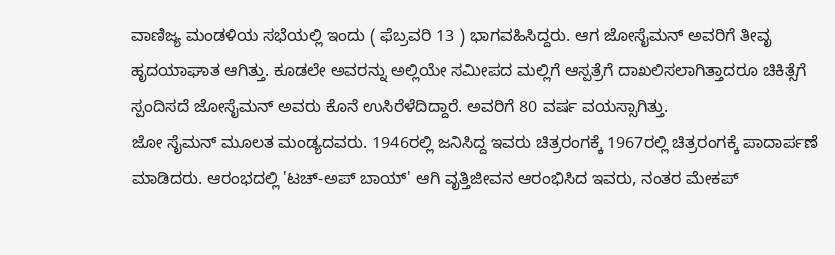ವಾಣಿಜ್ಯ ಮಂಡಳಿಯ ಸಭೆಯಲ್ಲಿ ಇಂದು ( ಫೆಬ್ರವರಿ 13 ) ಭಾಗವಹಿಸಿದ್ದರು. ಆಗ ಜೋಸೈಮನ್ ಅವರಿಗೆ ತೀವೃ ಹೃದಯಾಘಾತ ಆಗಿತ್ತು. ಕೂಡಲೇ ಅವರನ್ನು ಅಲ್ಲಿಯೇ ಸಮೀಪದ ಮಲ್ಲಿಗೆ ಆಸ್ಪತ್ರೆಗೆ ದಾಖಲಿಸಲಾಗಿತ್ತಾದರೂ ಚಿಕಿತ್ಸೆಗೆ ಸ್ಪಂದಿಸದೆ ಜೋಸೈಮನ್ ಅವರು ಕೊನೆ ಉಸಿರೆಳೆದಿದ್ದಾರೆ. ಅವರಿಗೆ 80 ವರ್ಷ ವಯಸ್ಸಾಗಿತ್ತು.
ಜೋ ಸೈಮನ್ ಮೂಲತ ಮಂಡ್ಯದವರು. 1946ರಲ್ಲಿ ಜನಿಸಿದ್ದ ಇವರು ಚಿತ್ರರಂಗಕ್ಕೆ 1967ರಲ್ಲಿ ಚಿತ್ರರಂಗಕ್ಕೆ ಪಾದಾರ್ಪಣೆ ಮಾಡಿದರು. ಆರಂಭದಲ್ಲಿ 'ಟಚ್-ಅಪ್ ಬಾಯ್' ಆಗಿ ವೃತ್ತಿಜೀವನ ಆರಂಭಿಸಿದ ಇವರು, ನಂತರ ಮೇಕಪ್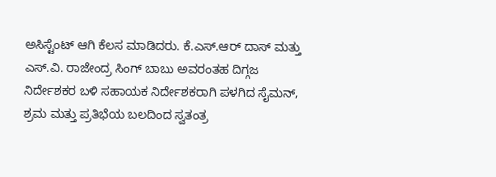ಅಸಿಸ್ಟೆಂಟ್ ಆಗಿ ಕೆಲಸ ಮಾಡಿದರು. ಕೆ.ಎಸ್.ಆರ್ ದಾಸ್ ಮತ್ತು ಎಸ್.ವಿ. ರಾಜೇಂದ್ರ ಸಿಂಗ್ ಬಾಬು ಅವರಂತಹ ದಿಗ್ಗಜ ನಿರ್ದೇಶಕರ ಬಳಿ ಸಹಾಯಕ ನಿರ್ದೇಶಕರಾಗಿ ಪಳಗಿದ ಸೈಮನ್, ಶ್ರಮ ಮತ್ತು ಪ್ರತಿಭೆಯ ಬಲದಿಂದ ಸ್ವತಂತ್ರ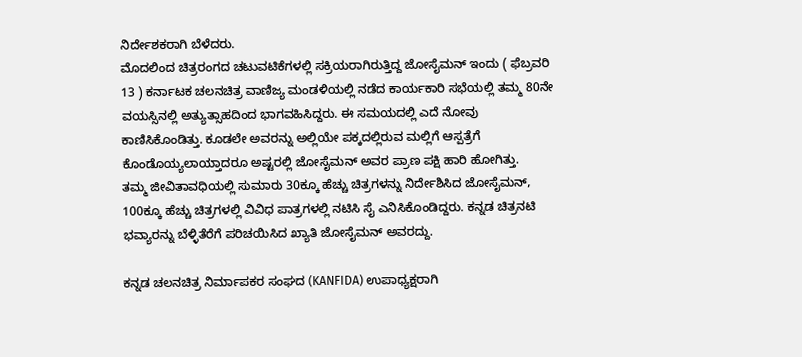ನಿರ್ದೇಶಕರಾಗಿ ಬೆಳೆದರು.
ಮೊದಲಿಂದ ಚಿತ್ರರಂಗದ ಚಟುವಟಿಕೆಗಳಲ್ಲಿ ಸಕ್ರಿಯರಾಗಿರುತ್ತಿದ್ದ ಜೋಸೈಮನ್ ಇಂದು ( ಫೆಬ್ರವರಿ 13 ) ಕರ್ನಾಟಕ ಚಲನಚಿತ್ರ ವಾಣಿಜ್ಯ ಮಂಡಳಿಯಲ್ಲಿ ನಡೆದ ಕಾರ್ಯಕಾರಿ ಸಭೆಯಲ್ಲಿ ತಮ್ಮ 80ನೇ ವಯಸ್ಸಿನಲ್ಲಿ ಅತ್ಯುತ್ಸಾಹದಿಂದ ಭಾಗವಹಿಸಿದ್ದರು. ಈ ಸಮಯದಲ್ಲಿ ಎದೆ ನೋವು ಕಾಣಿಸಿಕೊಂಡಿತ್ತು. ಕೂಡಲೇ ಅವರನ್ನು ಅಲ್ಲಿಯೇ ಪಕ್ಕದಲ್ಲಿರುವ ಮಲ್ಲಿಗೆ ಆಸ್ಪತ್ರೆಗೆ ಕೊಂಡೊಯ್ಯಲಾಯ್ತಾದರೂ ಅಷ್ಟರಲ್ಲಿ ಜೋಸೈಮನ್ ಅವರ ಪ್ರಾಣ ಪಕ್ಷಿ ಹಾರಿ ಹೋಗಿತ್ತು.
ತಮ್ಮ ಜೀವಿತಾವಧಿಯಲ್ಲಿ ಸುಮಾರು 30ಕ್ಕೂ ಹೆಚ್ಚು ಚಿತ್ರಗಳನ್ನು ನಿರ್ದೇಶಿಸಿದ ಜೋಸೈಮನ್, 100ಕ್ಕೂ ಹೆಚ್ಚು ಚಿತ್ರಗಳಲ್ಲಿ ವಿವಿಧ ಪಾತ್ರಗಳಲ್ಲಿ ನಟಿಸಿ ಸೈ ಎನಿಸಿಕೊಂಡಿದ್ದರು. ಕನ್ನಡ ಚಿತ್ರನಟಿ ಭವ್ಯಾರನ್ನು ಬೆಳ್ಳಿತೆರೆಗೆ ಪರಿಚಯಿಸಿದ ಖ್ಯಾತಿ ಜೋಸೈಮನ್ ಅವರದ್ದು.

ಕನ್ನಡ ಚಲನಚಿತ್ರ ನಿರ್ಮಾಪಕರ ಸಂಘದ (KANFIDA) ಉಪಾಧ್ಯಕ್ಷರಾಗಿ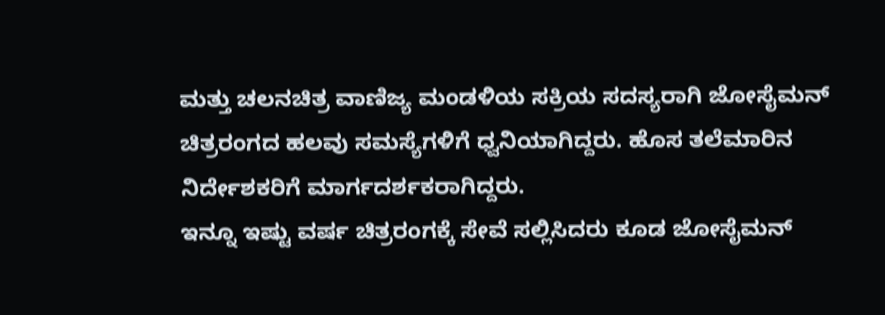ಮತ್ತು ಚಲನಚಿತ್ರ ವಾಣಿಜ್ಯ ಮಂಡಳಿಯ ಸಕ್ರಿಯ ಸದಸ್ಯರಾಗಿ ಜೋಸೈಮನ್ ಚಿತ್ರರಂಗದ ಹಲವು ಸಮಸ್ಯೆಗಳಿಗೆ ಧ್ವನಿಯಾಗಿದ್ದರು. ಹೊಸ ತಲೆಮಾರಿನ ನಿರ್ದೇಶಕರಿಗೆ ಮಾರ್ಗದರ್ಶಕರಾಗಿದ್ದರು.
ಇನ್ನೂ ಇಷ್ಟು ವರ್ಷ ಚಿತ್ರರಂಗಕ್ಕೆ ಸೇವೆ ಸಲ್ಲಿಸಿದರು ಕೂಡ ಜೋಸೈಮನ್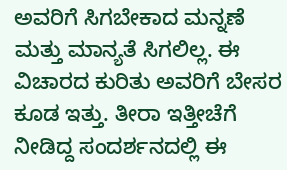ಅವರಿಗೆ ಸಿಗಬೇಕಾದ ಮನ್ನಣೆ ಮತ್ತು ಮಾನ್ಯತೆ ಸಿಗಲಿಲ್ಲ. ಈ ವಿಚಾರದ ಕುರಿತು ಅವರಿಗೆ ಬೇಸರ ಕೂಡ ಇತ್ತು. ತೀರಾ ಇತ್ತೀಚೆಗೆ ನೀಡಿದ್ದ ಸಂದರ್ಶನದಲ್ಲಿ ಈ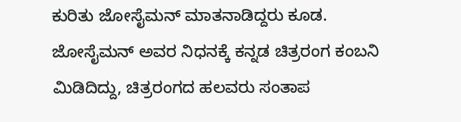ಕುರಿತು ಜೋಸೈಮನ್ ಮಾತನಾಡಿದ್ದರು ಕೂಡ.
ಜೋಸೈಮನ್ ಅವರ ನಿಧನಕ್ಕೆ ಕನ್ನಡ ಚಿತ್ರರಂಗ ಕಂಬನಿ ಮಿಡಿದಿದ್ದು, ಚಿತ್ರರಂಗದ ಹಲವರು ಸಂತಾಪ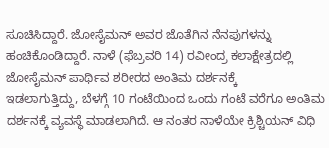ಸೂಚಿಸಿದ್ದಾರೆ. ಜೋಸೈಮನ್ ಅವರ ಜೊತೆಗಿನ ನೆನಪುಗಳನ್ನು ಹಂಚಿಕೊಂಡಿದ್ದಾರೆ. ನಾಳೆ (ಫೆಬ್ರವರಿ 14) ರವೀಂದ್ರ ಕಲಾಕ್ಷೇತ್ರದಲ್ಲಿ ಜೋಸೈಮನ್ ಪಾರ್ಥಿವ ಶರೀರದ ಅಂತಿಮ ದರ್ಶನಕ್ಕೆ
ಇಡಲಾಗುತ್ತಿದ್ದು, ಬೆಳಗ್ಗೆ 10 ಗಂಟೆಯಿಂದ ಒಂದು ಗಂಟೆ ವರೆಗೂ ಅಂತಿಮ ದರ್ಶನಕ್ಕೆ ವ್ಯವಸ್ಥೆ ಮಾಡಲಾಗಿದೆ. ಆ ನಂತರ ನಾಳೆಯೇ ಕ್ರಿಶ್ಚಿಯನ್ ವಿಧಿ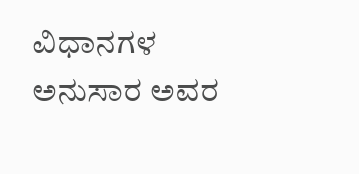ವಿಧಾನಗಳ ಅನುಸಾರ ಅವರ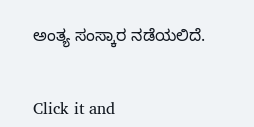ಅಂತ್ಯ ಸಂಸ್ಕಾರ ನಡೆಯಲಿದೆ.


Click it and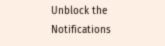Unblock the Notifications